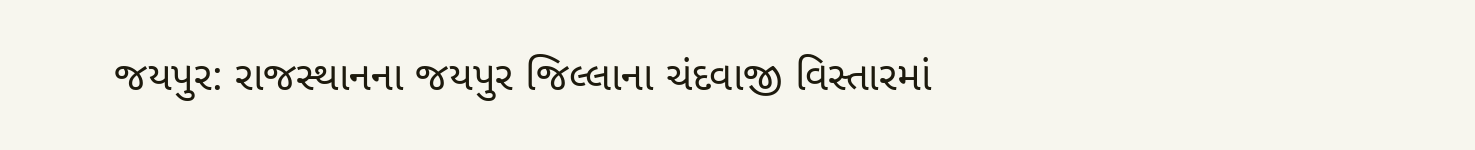જયપુર: રાજસ્થાનના જયપુર જિલ્લાના ચંદવાજી વિસ્તારમાં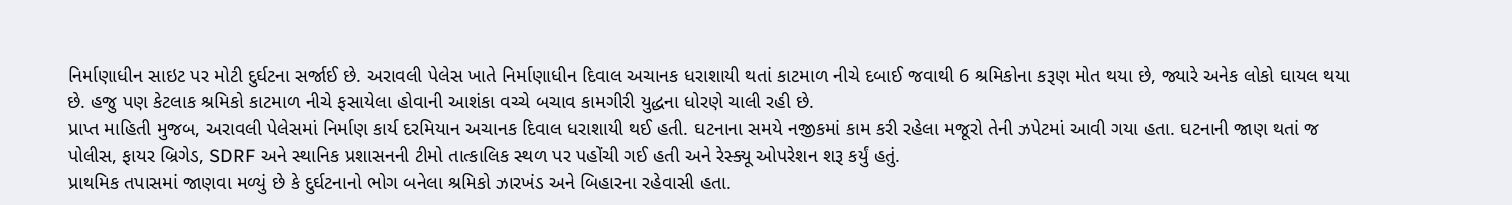નિર્માણાધીન સાઇટ પર મોટી દુર્ઘટના સર્જાઈ છે. અરાવલી પેલેસ ખાતે નિર્માણાધીન દિવાલ અચાનક ધરાશાયી થતાં કાટમાળ નીચે દબાઈ જવાથી 6 શ્રમિકોના કરૂણ મોત થયા છે, જ્યારે અનેક લોકો ઘાયલ થયા છે. હજુ પણ કેટલાક શ્રમિકો કાટમાળ નીચે ફસાયેલા હોવાની આશંકા વચ્ચે બચાવ કામગીરી યુદ્ધના ધોરણે ચાલી રહી છે.
પ્રાપ્ત માહિતી મુજબ, અરાવલી પેલેસમાં નિર્માણ કાર્ય દરમિયાન અચાનક દિવાલ ધરાશાયી થઈ હતી. ઘટનાના સમયે નજીકમાં કામ કરી રહેલા મજૂરો તેની ઝપેટમાં આવી ગયા હતા. ઘટનાની જાણ થતાં જ પોલીસ, ફાયર બ્રિગેડ, SDRF અને સ્થાનિક પ્રશાસનની ટીમો તાત્કાલિક સ્થળ પર પહોંચી ગઈ હતી અને રેસ્ક્યૂ ઓપરેશન શરૂ કર્યું હતું.
પ્રાથમિક તપાસમાં જાણવા મળ્યું છે કે દુર્ઘટનાનો ભોગ બનેલા શ્રમિકો ઝારખંડ અને બિહારના રહેવાસી હતા.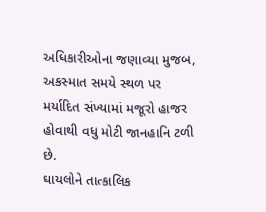અધિકારીઓના જણાવ્યા મુજબ, અકસ્માત સમયે સ્થળ પર મર્યાદિત સંખ્યામાં મજૂરો હાજર હોવાથી વધુ મોટી જાનહાનિ ટળી છે.
ઘાયલોને તાત્કાલિક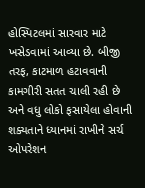હોસ્પિટલમાં સારવાર માટે ખસેડવામાં આવ્યા છે. બીજી તરફ, કાટમાળ હટાવવાની કામગીરી સતત ચાલી રહી છે અને વધુ લોકો ફસાયેલા હોવાની શક્યતાને ધ્યાનમાં રાખીને સર્ચ ઓપરેશન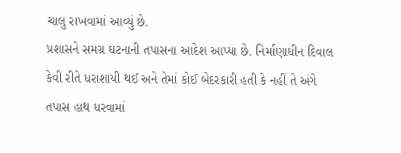ચાલુ રાખવામાં આવ્યું છે.
પ્રશાસને સમગ્ર ઘટનાની તપાસના આદેશ આપ્યા છે. નિર્માણાધીન દિવાલ કેવી રીતે ધરાશાયી થઈ અને તેમાં કોઈ બેદરકારી હતી કે નહીં તે અંગે તપાસ હાથ ધરવામાં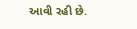આવી રહી છે.